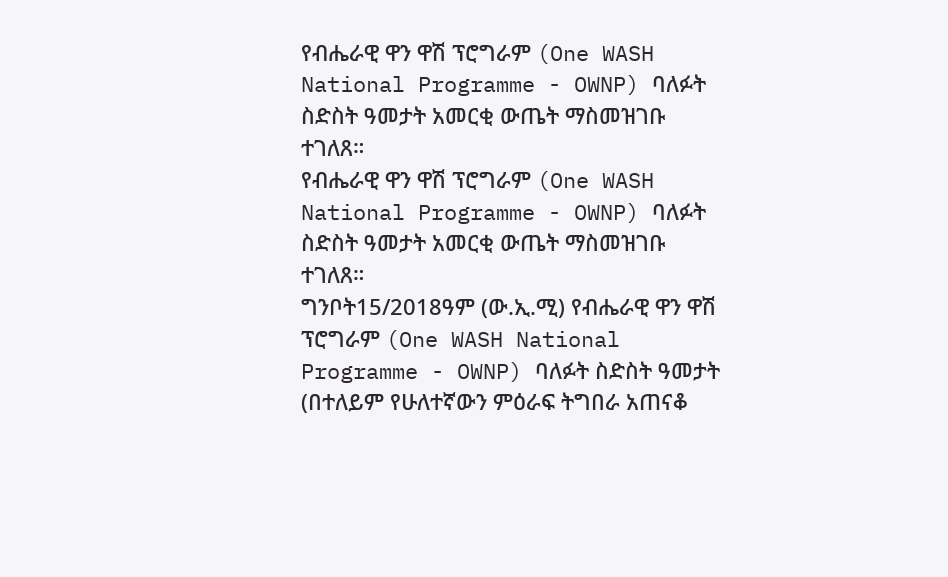የብሔራዊ ዋን ዋሽ ፕሮግራም (One WASH National Programme - OWNP) ባለፉት ስድስት ዓመታት አመርቂ ውጤት ማስመዝገቡ ተገለጸ።
የብሔራዊ ዋን ዋሽ ፕሮግራም (One WASH National Programme - OWNP) ባለፉት ስድስት ዓመታት አመርቂ ውጤት ማስመዝገቡ ተገለጸ።
ግንቦት15/2018ዓም (ው.ኢ.ሚ) የብሔራዊ ዋን ዋሽ ፕሮግራም (One WASH National Programme - OWNP) ባለፉት ስድስት ዓመታት (በተለይም የሁለተኛውን ምዕራፍ ትግበራ አጠናቆ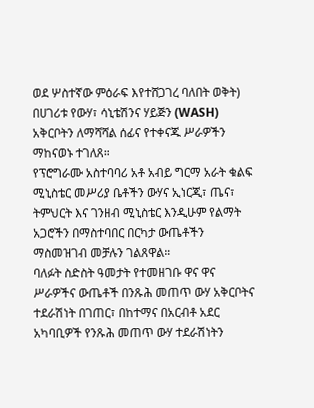ወደ ሦስተኛው ምዕራፍ እየተሸጋገረ ባለበት ወቅት) በሀገሪቱ የውሃ፣ ሳኒቴሽንና ሃይጅን (WASH) አቅርቦትን ለማሻሻል ሰፊና የተቀናጁ ሥራዎችን ማከናወኑ ተገለጸ።
የፕሮግራሙ አስተባባሪ አቶ አብይ ግርማ አራት ቁልፍ ሚኒስቴር መሥሪያ ቤቶችን ውሃና ኢነርጂ፣ ጤና፣ ትምህርት እና ገንዘብ ሚኒስቴር እንዲሁም የልማት አጋሮችን በማስተባበር በርካታ ውጤቶችን ማስመዝገብ መቻሉን ገልጸዋል።
ባለፉት ስድስት ዓመታት የተመዘገቡ ዋና ዋና ሥራዎችና ውጤቶች በንጹሕ መጠጥ ውሃ አቅርቦትና ተደራሽነት በገጠር፣ በከተማና በአርብቶ አደር አካባቢዎች የንጹሕ መጠጥ ውሃ ተደራሽነትን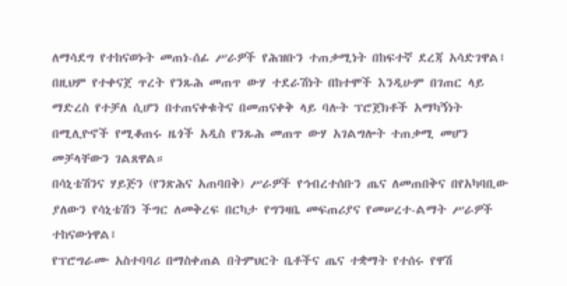ለማሳደግ የተከናወኑት መጠነ-ሰፊ ሥራዎች የሕዝቡን ተጠቃሚነት በከፍተኛ ደረጃ አሳድገዋል፤
በዚህም የተቀናጀ ጥረት የንጹሕ መጠጥ ውሃ ተደራሽነት በከተሞች እንዲሁም በገጠር ላይ ማድረስ የተቻለ ሲሆን በተጠናቀቁትና በመጠናቀቅ ላይ ባሉት ፕሮጀክቶች አማካኝነት በሚሊዮኖች የሚቆጠሩ ዜጎች አዲስ የንጹሕ መጠጥ ውሃ አገልግሎት ተጠቃሚ መሆን መቻላቸውን ገልጸዋል።
በሳኒቴሽንና ሃይጅን (የንጽሕና አጠባበቅ) ሥራዎች የኅብረተሰቡን ጤና ለመጠበቅና በየአካባቢው ያለውን የሳኒቴሽን ችግር ለመቅረፍ በርካታ የግንዛቤ መፍጠሪያና የመሠረተ-ልማት ሥራዎች ተከናውነዋል፤
የፕሮግራሙ አስተባባሪ በማስቀጠል በትምህርት ቤቶችና ጤና ተቋማት የተሰሩ የዋሽ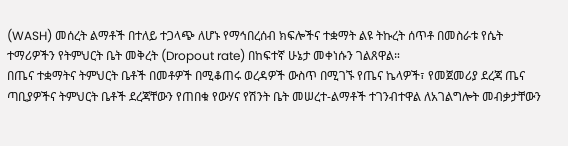(WASH) መሰረት ልማቶች በተለይ ተጋላጭ ለሆኑ የማኅበረሰብ ክፍሎችና ተቋማት ልዩ ትኩረት ሰጥቶ በመስራቱ የሴት ተማሪዎችን የትምህርት ቤት መቅረት (Dropout rate) በከፍተኛ ሁኔታ መቀነሱን ገልጸዋል።
በጤና ተቋማትና ትምህርት ቤቶች በመቶዎች በሚቆጠሩ ወረዳዎች ውስጥ በሚገኙ የጤና ኬላዎች፣ የመጀመሪያ ደረጃ ጤና ጣቢያዎችና ትምህርት ቤቶች ደረጃቸውን የጠበቁ የውሃና የሽንት ቤት መሠረተ-ልማቶች ተገንብተዋል ለአገልግሎት መብቃታቸውን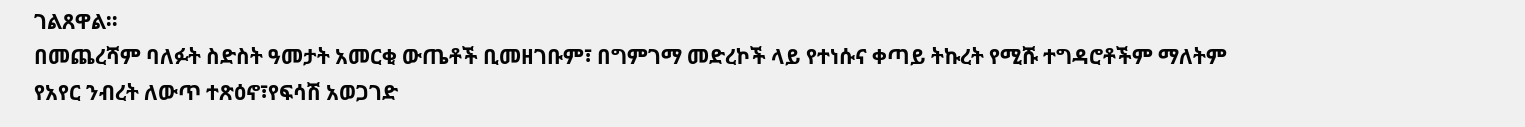ገልጸዋል።
በመጨረሻም ባለፉት ስድስት ዓመታት አመርቂ ውጤቶች ቢመዘገቡም፣ በግምገማ መድረኮች ላይ የተነሱና ቀጣይ ትኩረት የሚሹ ተግዳሮቶችም ማለትም የአየር ንብረት ለውጥ ተጽዕኖ፣የፍሳሽ አወጋገድ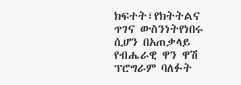ክፍተት፣የክትትልና ጥገና ውስንነትየነበሩ ሲሆን በአጠቃላይ የብሔራዊ ዋን ዋሽ ፕሮግራም ባለፉት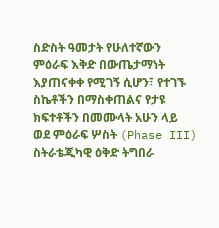ስድስት ዓመታት የሁለተኛውን ምዕራፍ እቅድ በውጤታማነት እያጠናቀቀ የሚገኝ ሲሆን፣ የተገኙ ስኬቶችን በማስቀጠልና የታዩ ክፍተቶችን በመሙላት አሁን ላይ ወደ ምዕራፍ ሦስት (Phase III) ስትራቴጂካዊ ዕቅድ ትግበራ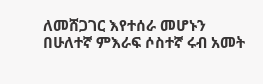ለመሸጋገር እየተሰራ መሆኑን በሁለተኛ ምእራፍ ሶስተኛ ሩብ አመት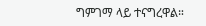ግምገማ ላይ ተናግረዋል።